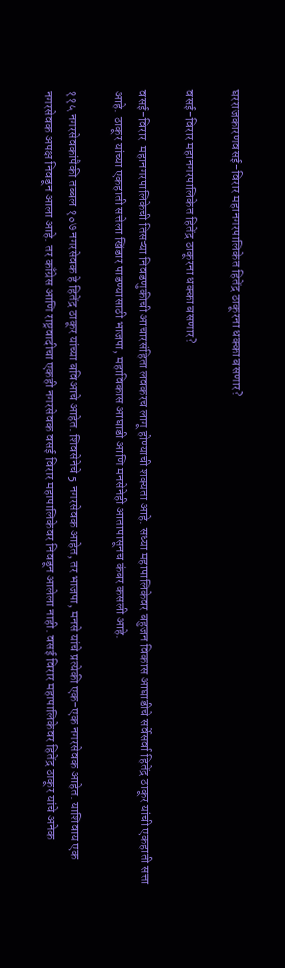घरराजकारणवसई-विरार महानगरपालिकेत हितेंद्र ठाकूरना धक्का बसणार?

वसई-विरार महानगरपालिकेत हितेंद्र ठाकूरना धक्का बसणार?

वसई-विरार  महानगरपालिकेची तिसऱ्या निवडणुकीची आचारसंहिता लवकरच लागू होण्याची शक्यता आहे. सध्या महापालिकेवर बहुजन विकास आघाडीचे सर्वेसर्वा हितेंद्र ठाकूर यांची एकहाती सत्ता आहे. ठाकूर यांच्या एकहाती सत्तेला खिंडार पाडण्यासाठी भाजपा, महाविकास आघाडी आणि मनसेनेही आतापासूनच कंबर कसली आहे.

११५ नगरसेवकांपैकी तब्बल १०७ नगरसेवक हे हितेंद्र ठाकूर यांच्या बविआचे आहेत. शिवसेनेचे 5 नगरसेवक आहेत, तर भाजपा, मनसे यांचे प्रत्येकी एक-एक नगरसेवक आहेत. याशिवाय एक नगरसेवक अपक्ष निवडून आला आहे. तर काँग्रेस आणि राष्ट्रवादीचा एकही नगरसेवक वसई विरार महापालिकेवर निवडून आलेला नाही. वसई विरार महापालिकेवर हितेंद्र ठाकूर यांचे अनेक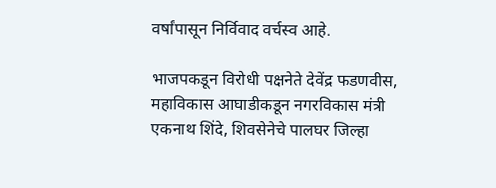वर्षांपासून निर्विवाद वर्चस्व आहे.

भाजपकडून विरोधी पक्षनेते देवेंद्र फडणवीस, महाविकास आघाडीकडून नगरविकास मंत्री एकनाथ शिंदे, शिवसेनेचे पालघर जिल्हा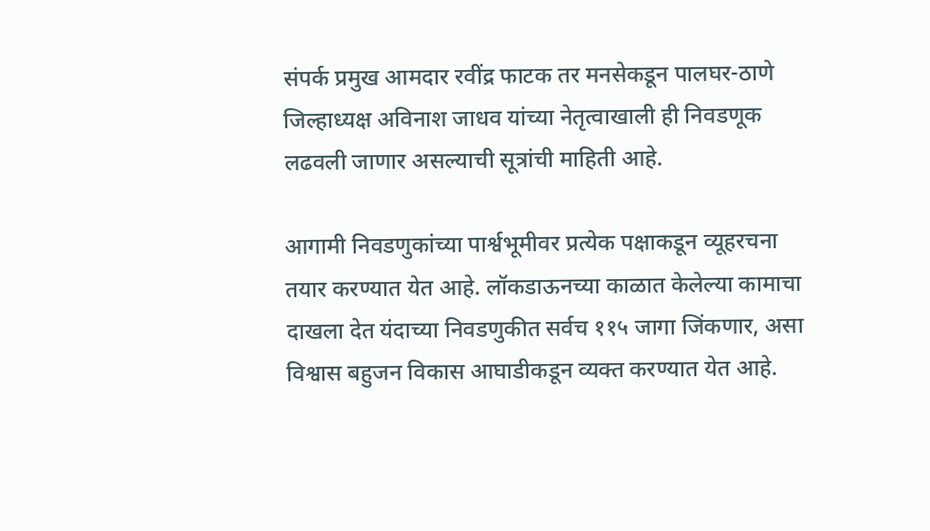संपर्क प्रमुख आमदार रवींद्र फाटक तर मनसेकडून पालघर-ठाणे जिल्हाध्यक्ष अविनाश जाधव यांच्या नेतृत्वाखाली ही निवडणूक लढवली जाणार असल्याची सूत्रांची माहिती आहे.

आगामी निवडणुकांच्या पार्श्वभूमीवर प्रत्येक पक्षाकडून व्यूहरचना तयार करण्यात येत आहे. लॉकडाऊनच्या काळात केलेल्या कामाचा दाखला देत यंदाच्या निवडणुकीत सर्वच ११५ जागा जिंकणार, असा विश्वास बहुजन विकास आघाडीकडून व्यक्त करण्यात येत आहे.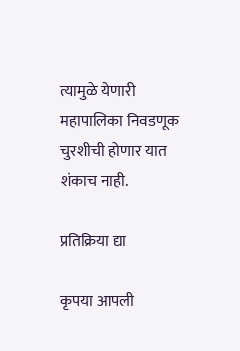त्यामुळे येणारी महापालिका निवडणूक चुरशीची होणार यात शंकाच नाही.

प्रतिक्रिया द्या

कृपया आपली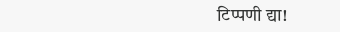टिप्पणी द्या!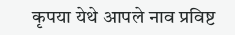कृपया येथे आपले नाव प्रविष्ट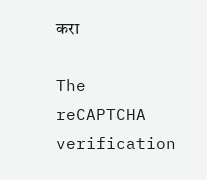करा

The reCAPTCHA verification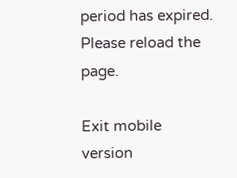period has expired. Please reload the page.

Exit mobile version